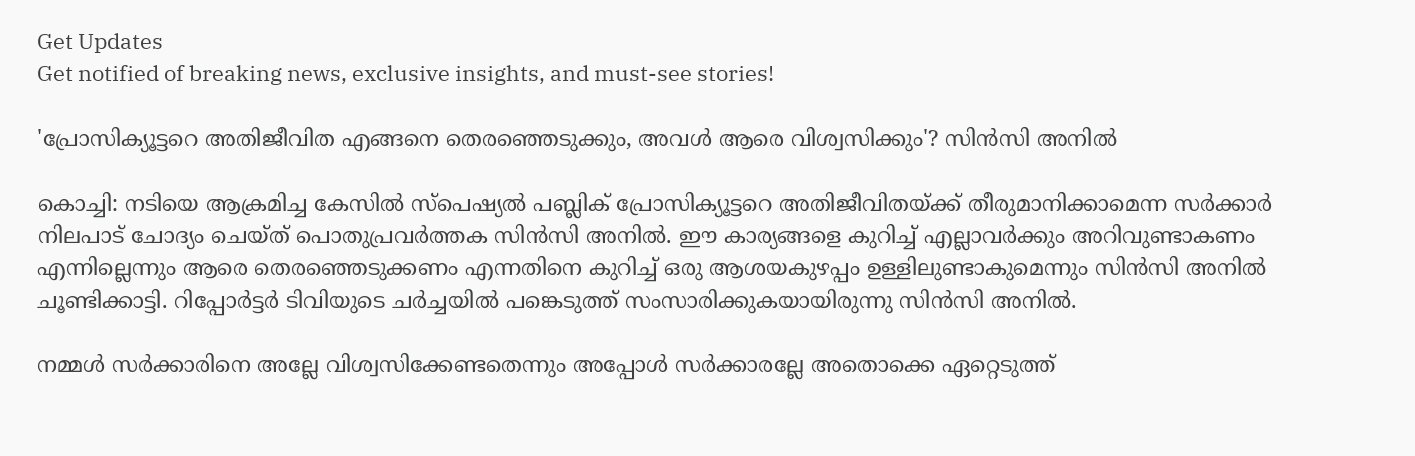Get Updates
Get notified of breaking news, exclusive insights, and must-see stories!

'പ്രോസിക്യൂട്ടറെ അതിജീവിത എങ്ങനെ തെരഞ്ഞെടുക്കും, അവള്‍ ആരെ വിശ്വസിക്കും'? സിന്‍സി അനില്‍

കൊച്ചി: നടിയെ ആക്രമിച്ച കേസില്‍ സ്‌പെഷ്യല്‍ പബ്ലിക് പ്രോസിക്യൂട്ടറെ അതിജീവിതയ്ക്ക് തീരുമാനിക്കാമെന്ന സര്‍ക്കാര്‍ നിലപാട് ചോദ്യം ചെയ്ത് പൊതുപ്രവര്‍ത്തക സിന്‍സി അനില്‍. ഈ കാര്യങ്ങളെ കുറിച്ച് എല്ലാവര്‍ക്കും അറിവുണ്ടാകണം എന്നില്ലെന്നും ആരെ തെരഞ്ഞെടുക്കണം എന്നതിനെ കുറിച്ച് ഒരു ആശയകുഴപ്പം ഉള്ളിലുണ്ടാകുമെന്നും സിന്‍സി അനില്‍ ചൂണ്ടിക്കാട്ടി. റിപ്പോര്‍ട്ടര്‍ ടിവിയുടെ ചര്‍ച്ചയില്‍ പങ്കെടുത്ത് സംസാരിക്കുകയായിരുന്നു സിന്‍സി അനില്‍.

നമ്മള്‍ സര്‍ക്കാരിനെ അല്ലേ വിശ്വസിക്കേണ്ടതെന്നും അപ്പോള്‍ സര്‍ക്കാരല്ലേ അതൊക്കെ ഏറ്റെടുത്ത്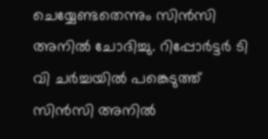ചെയ്യേണ്ടതെന്നും സിന്‍സി അനില്‍ ചോദിച്ചു. റിപ്പോര്‍ട്ടര്‍ ടി വി ചര്‍ച്ചയില്‍ പങ്കെടുത്ത് സിന്‍സി അനില്‍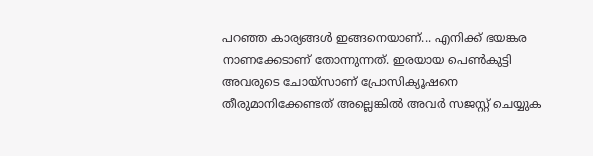പറഞ്ഞ കാര്യങ്ങള്‍ ഇങ്ങനെയാണ്... എനിക്ക് ഭയങ്കര നാണക്കേടാണ് തോന്നുന്നത്. ഇരയായ പെണ്‍കുട്ടി അവരുടെ ചോയ്‌സാണ് പ്രോസിക്യൂഷനെ തീരുമാനിക്കേണ്ടത് അല്ലെങ്കില്‍ അവര്‍ സജസ്റ്റ് ചെയ്യുക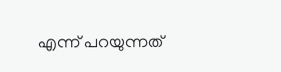എന്ന് പറയുന്നത്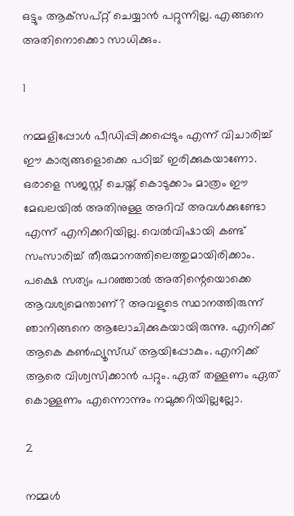ഒട്ടും ആക്‌സപ്റ്റ് ചെയ്യാന്‍ പറ്റുന്നില്ല. എങ്ങനെ അതിനൊക്കൊ സാധിക്കും.

1

നമ്മളിപ്പോള്‍ പീഡിപ്പിക്കപ്പെടും എന്ന് വിചാരിച്ച് ഈ കാര്യങ്ങളൊക്കെ പഠിച്ച് ഇരിക്കുകയാണോ. ഒരാളെ സജസ്റ്റ് ചെയ്ത് കൊടുക്കാം മാത്രം ഈ മേഖലയില്‍ അതിനുള്ള അറിവ് അവള്‍ക്കുണ്ടോ എന്ന് എനിക്കറിയില്ല. വെല്‍വിഷായി കണ്ട് സംസാരിച്ച് തീരുമാനത്തിലെത്തുമായിരിക്കാം. പക്ഷെ സത്യം പറഞ്ഞാല്‍ അതിന്റെയൊക്കെ ആവശ്യമെന്താണ്? അവളുടെ സ്ഥാനത്തിരുന്ന് ഞാനിങ്ങനെ ആലോചിക്കുകയായിരുന്നു. എനിക്ക് ആകെ കണ്‍ഫ്യൂസ്ഡ് ആയിപ്പോകും. എനിക്ക് ആരെ വിശ്വസിക്കാന്‍ പറ്റും. ഏത് തള്ളണം ഏത് കൊള്ളണം എന്നൊന്നും നമുക്കറിയില്ലല്ലോ.

2

നമ്മള്‍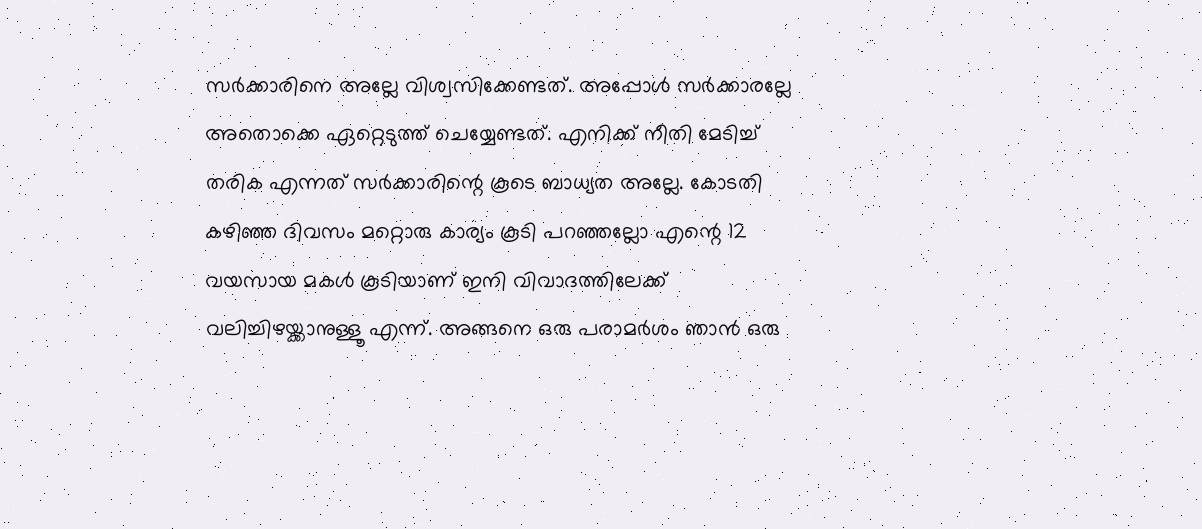സര്‍ക്കാരിനെ അല്ലേ വിശ്വസിക്കേണ്ടത്. അപ്പോള്‍ സര്‍ക്കാരല്ലേ അതൊക്കെ ഏറ്റെടുത്ത് ചെയ്യേണ്ടത്. എനിക്ക് നീതി മേടിച്ച് തരിക എന്നത് സര്‍ക്കാരിന്റെ കൂടെ ബാധ്യത അല്ലേ. കോടതി കഴിഞ്ഞ ദിവസം മറ്റൊരു കാര്യം കൂടി പറഞ്ഞല്ലോ എന്റെ 12 വയസായ മകള്‍ കൂടിയാണ് ഇനി വിവാദത്തിലേക്ക് വലിച്ചിഴയ്ക്കാനുള്ളൂ എന്ന്. അങ്ങനെ ഒരു പരാമര്‍ശം ഞാന്‍ ഒരു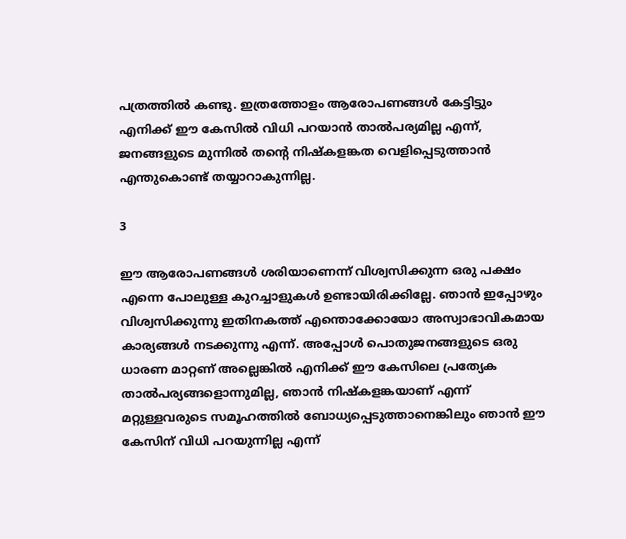പത്രത്തില്‍ കണ്ടു. ഇത്രത്തോളം ആരോപണങ്ങള്‍ കേട്ടിട്ടും എനിക്ക് ഈ കേസില്‍ വിധി പറയാന്‍ താല്‍പര്യമില്ല എന്ന്, ജനങ്ങളുടെ മുന്നില്‍ തന്റെ നിഷ്‌കളങ്കത വെളിപ്പെടുത്താന്‍ എന്തുകൊണ്ട് തയ്യാറാകുന്നില്ല.

3

ഈ ആരോപണങ്ങള്‍ ശരിയാണെന്ന് വിശ്വസിക്കുന്ന ഒരു പക്ഷം എന്നെ പോലുള്ള കുറച്ചാളുകള്‍ ഉണ്ടായിരിക്കില്ലേ. ഞാന്‍ ഇപ്പോഴും വിശ്വസിക്കുന്നു ഇതിനകത്ത് എന്തൊക്കോയോ അസ്വാഭാവികമായ കാര്യങ്ങള്‍ നടക്കുന്നു എന്ന്. അപ്പോള്‍ പൊതുജനങ്ങളുടെ ഒരു ധാരണ മാറ്റണ് അല്ലെങ്കില്‍ എനിക്ക് ഈ കേസിലെ പ്രത്യേക താല്‍പര്യങ്ങളൊന്നുമില്ല, ഞാന്‍ നിഷ്‌കളങ്കയാണ് എന്ന് മറ്റുള്ളവരുടെ സമൂഹത്തില്‍ ബോധ്യപ്പെടുത്താനെങ്കിലും ഞാന്‍ ഈ കേസിന് വിധി പറയുന്നില്ല എന്ന്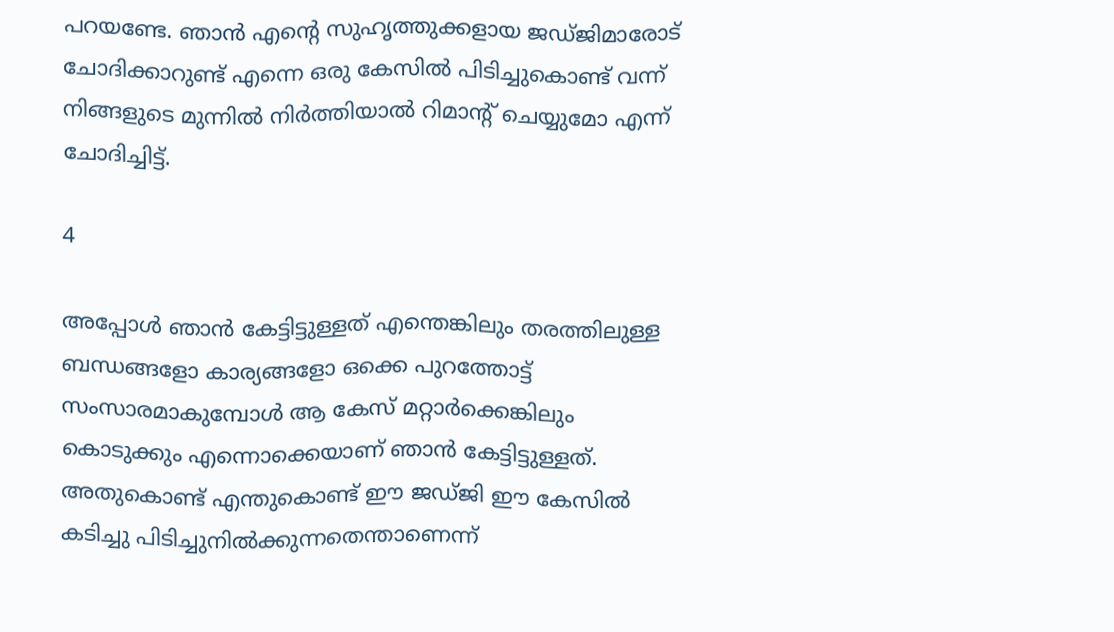പറയണ്ടേ. ഞാന്‍ എന്റെ സുഹൃത്തുക്കളായ ജഡ്ജിമാരോട് ചോദിക്കാറുണ്ട് എന്നെ ഒരു കേസില്‍ പിടിച്ചുകൊണ്ട് വന്ന് നിങ്ങളുടെ മുന്നില്‍ നിര്‍ത്തിയാല്‍ റിമാന്റ് ചെയ്യുമോ എന്ന് ചോദിച്ചിട്ട്.

4

അപ്പോള്‍ ഞാന്‍ കേട്ടിട്ടുള്ളത് എന്തെങ്കിലും തരത്തിലുള്ള ബന്ധങ്ങളോ കാര്യങ്ങളോ ഒക്കെ പുറത്തോട്ട് സംസാരമാകുമ്പോള്‍ ആ കേസ് മറ്റാര്‍ക്കെങ്കിലും കൊടുക്കും എന്നൊക്കെയാണ് ഞാന്‍ കേട്ടിട്ടുള്ളത്. അതുകൊണ്ട് എന്തുകൊണ്ട് ഈ ജഡ്ജി ഈ കേസില്‍ കടിച്ചു പിടിച്ചുനില്‍ക്കുന്നതെന്താണെന്ന്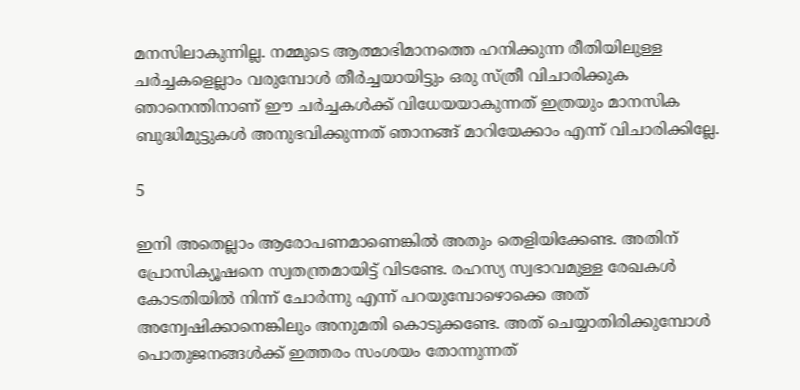മനസിലാകുന്നില്ല. നമ്മുടെ ആത്മാഭിമാനത്തെ ഹനിക്കുന്ന രീതിയിലുള്ള ചര്‍ച്ചകളെല്ലാം വരുമ്പോള്‍ തീര്‍ച്ചയായിട്ടും ഒരു സ്ത്രീ വിചാരിക്കുക ഞാനെന്തിനാണ് ഈ ചര്‍ച്ചകള്‍ക്ക് വിധേയയാകുന്നത് ഇത്രയും മാനസിക ബുദ്ധിമുട്ടുകള്‍ അനുഭവിക്കുന്നത് ഞാനങ്ങ് മാറിയേക്കാം എന്ന് വിചാരിക്കില്ലേ.

5

ഇനി അതെല്ലാം ആരോപണമാണെങ്കില്‍ അതും തെളിയിക്കേണ്ട. അതിന് പ്രോസിക്യൂഷനെ സ്വതന്ത്രമായിട്ട് വിടണ്ടേ. രഹസ്യ സ്വഭാവമുള്ള രേഖകള്‍ കോടതിയില്‍ നിന്ന് ചോര്‍ന്നു എന്ന് പറയുമ്പോഴൊക്കെ അത് അന്വേഷിക്കാനെങ്കിലും അനുമതി കൊടുക്കണ്ടേ. അത് ചെയ്യാതിരിക്കുമ്പോള്‍ പൊതുജനങ്ങള്‍ക്ക് ഇത്തരം സംശയം തോന്നുന്നത്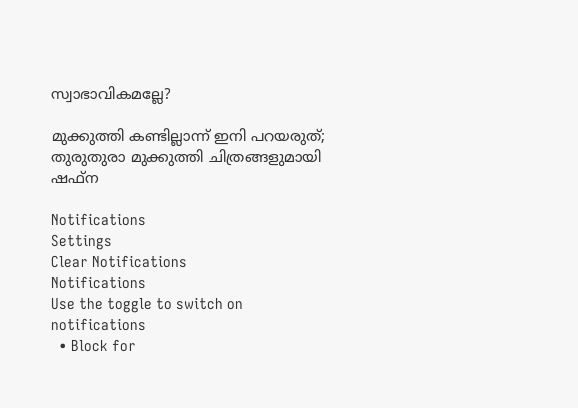സ്വാഭാവികമല്ലേ?

മുക്കുത്തി കണ്ടില്ലാന്ന് ഇനി പറയരുത്; തുരുതുരാ മുക്കുത്തി ചിത്രങ്ങളുമായി ഷഫ്‌ന

Notifications
Settings
Clear Notifications
Notifications
Use the toggle to switch on notifications
  • Block for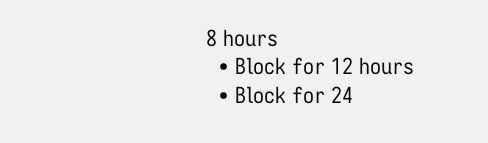8 hours
  • Block for 12 hours
  • Block for 24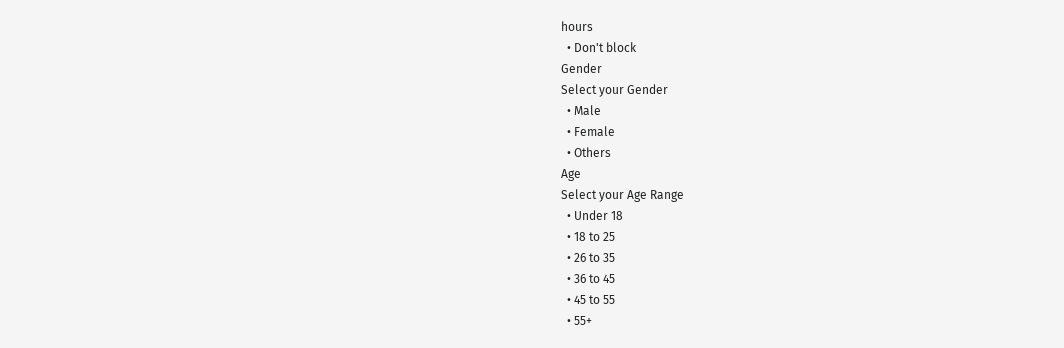hours
  • Don't block
Gender
Select your Gender
  • Male
  • Female
  • Others
Age
Select your Age Range
  • Under 18
  • 18 to 25
  • 26 to 35
  • 36 to 45
  • 45 to 55
  • 55+